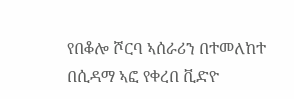የበቆሎ ሾርባ ኣሰራሪን በተመለከተ በሲዳማ ኣፎ የቀረበ ቪድዮ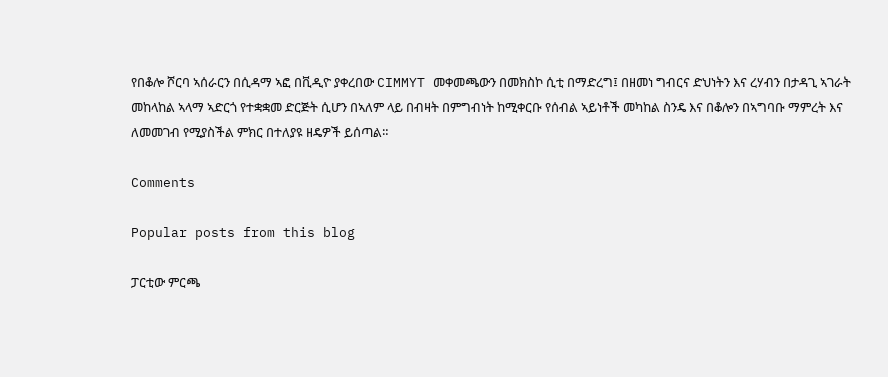የበቆሎ ሾርባ ኣሰራርን በሲዳማ ኣፎ በቪዲዮ ያቀረበው CIMMYT መቀመጫውን በመክስኮ ሲቲ በማድረግ፤ በዘመነ ግብርና ድህነትን እና ረሃብን በታዳጊ ኣገራት መከላከል ኣላማ ኣድርጎ የተቋቋመ ድርጅት ሲሆን በኣለም ላይ በብዛት በምግብነት ከሚቀርቡ የሰብል ኣይነቶች መካከል ስንዴ እና በቆሎን በኣግባቡ ማምረት እና  ለመመገብ የሚያስችል ምክር በተለያዩ ዘዴዎች ይሰጣል።

Comments

Popular posts from this blog

ፓርቲው ምርጫ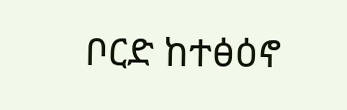ቦርድ ከተፅዕኖ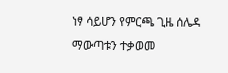ነፃ ሳይሆን የምርጫ ጊዜ ሰሌዳ ማውጣቱን ተቃወመ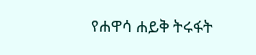የሐዋሳ ሐይቅ ትሩፋት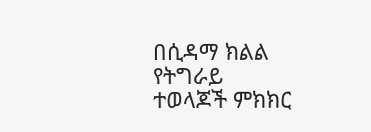በሲዳማ ክልል የትግራይ ተወላጆች ምክክር